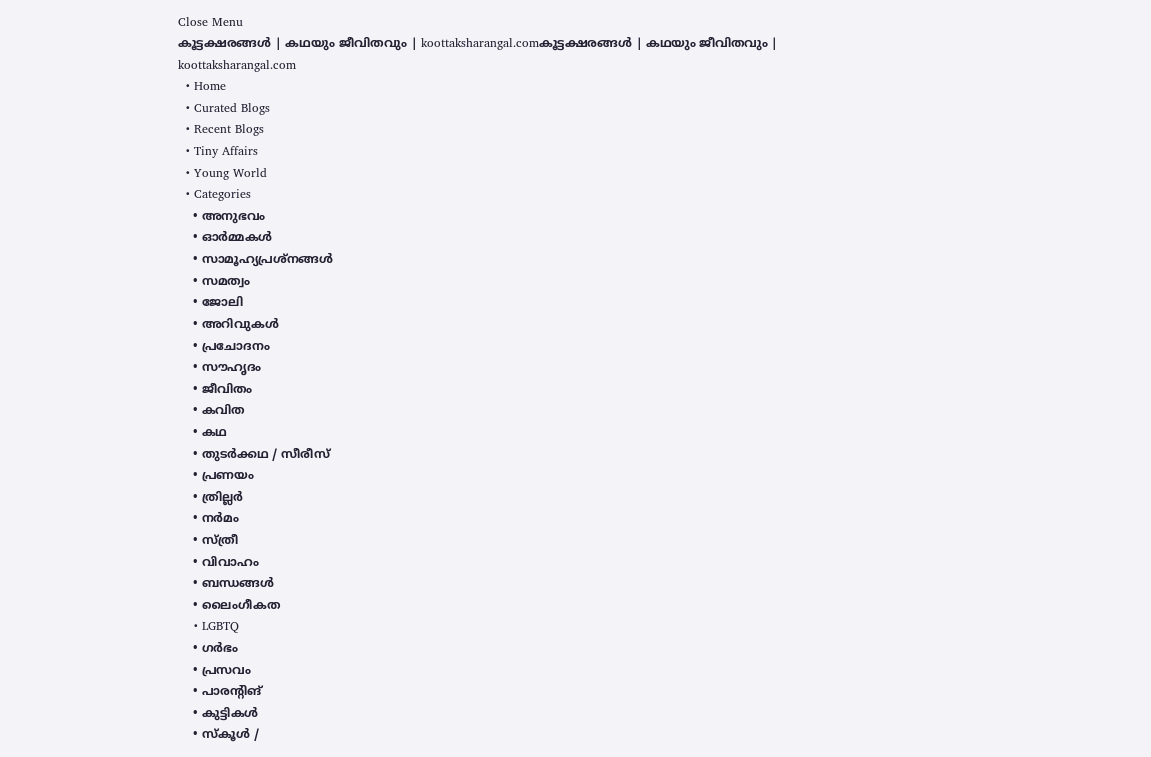Close Menu
കൂട്ടക്ഷരങ്ങൾ | കഥയും ജീവിതവും | koottaksharangal.comകൂട്ടക്ഷരങ്ങൾ | കഥയും ജീവിതവും | koottaksharangal.com
  • Home
  • Curated Blogs
  • Recent Blogs
  • Tiny Affairs
  • Young World
  • Categories
    • അനുഭവം
    • ഓർമ്മകൾ
    • സാമൂഹ്യപ്രശ്നങ്ങൾ
    • സമത്വം
    • ജോലി
    • അറിവുകൾ
    • പ്രചോദനം
    • സൗഹൃദം
    • ജീവിതം
    • കവിത
    • കഥ
    • തുടർക്കഥ / സീരീസ്
    • പ്രണയം
    • ത്രില്ലർ
    • നര്‍മം
    • സ്ത്രീ
    • വിവാഹം
    • ബന്ധങ്ങൾ
    • ലൈംഗീകത
    • LGBTQ
    • ഗർഭം
    • പ്രസവം
    • പാരന്റിങ്
    • കുട്ടികൾ
    • സ്‌കൂൾ /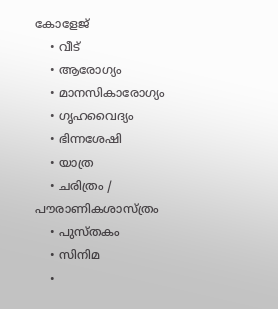കോളേജ്
    • വീട്
    • ആരോഗ്യം
    • മാനസികാരോഗ്യം
    • ഗൃഹവൈദ്യം
    • ഭിന്നശേഷി
    • യാത്ര
    • ചരിത്രം / പൗരാണികശാസ്ത്രം
    • പുസ്‌തകം
    • സിനിമ
    •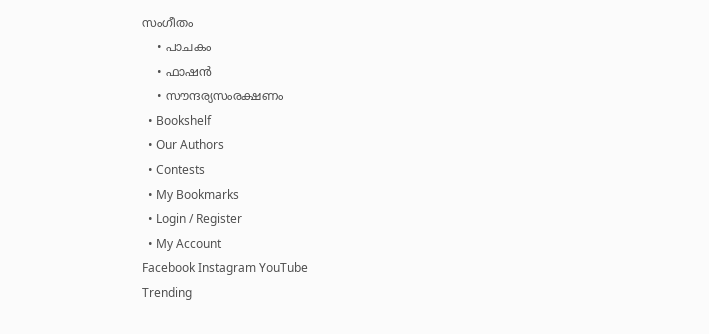സംഗീതം
    • പാചകം
    • ഫാഷൻ
    • സൗന്ദര്യസംരക്ഷണം
  • Bookshelf
  • Our Authors
  • Contests
  • My Bookmarks
  • Login / Register
  • My Account
Facebook Instagram YouTube
Trending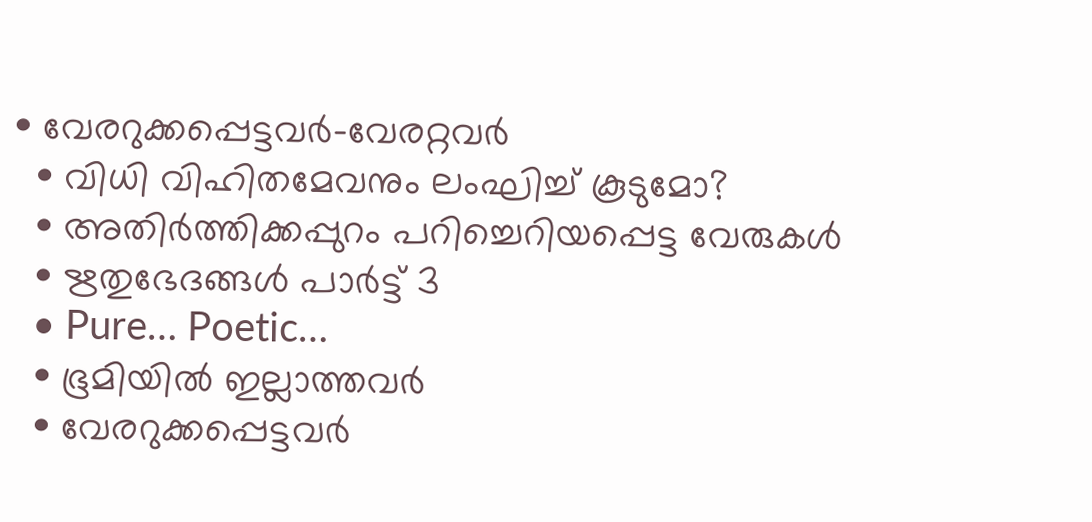• വേരറുക്കപ്പെട്ടവർ-വേരറ്റവർ
  • വിധി വിഹിതമേവനും ലംഘിച്ച് കൂടുമോ?
  • അതിർത്തിക്കപ്പുറം പറിച്ചെറിയപ്പെട്ട വേരുകൾ
  • ഋതുഭേദങ്ങൾ പാർട്ട്‌ 3
  • Pure… Poetic…
  • ഭൂമിയിൽ ഇല്ലാത്തവർ
  • വേരറുക്കപ്പെട്ടവർ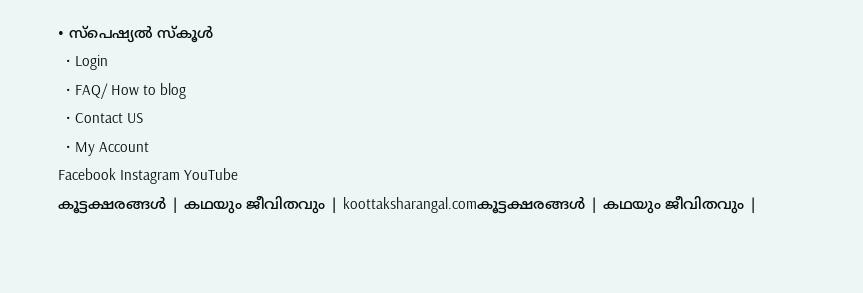• സ്പെഷ്യൽ സ്കൂൾ
  • Login
  • FAQ/ How to blog
  • Contact US
  • My Account
Facebook Instagram YouTube
കൂട്ടക്ഷരങ്ങൾ | കഥയും ജീവിതവും | koottaksharangal.comകൂട്ടക്ഷരങ്ങൾ | കഥയും ജീവിതവും |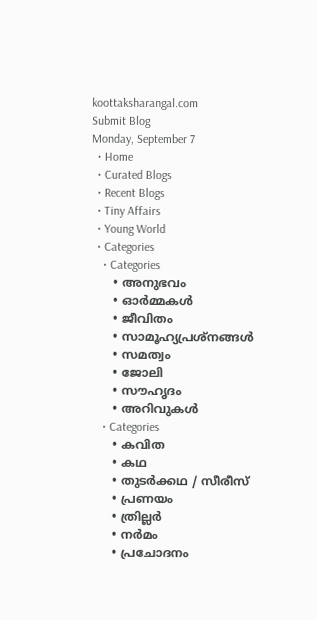koottaksharangal.com
Submit Blog
Monday, September 7
  • Home
  • Curated Blogs
  • Recent Blogs
  • Tiny Affairs
  • Young World
  • Categories
    • Categories
      • അനുഭവം
      • ഓർമ്മകൾ
      • ജീവിതം
      • സാമൂഹ്യപ്രശ്നങ്ങൾ
      • സമത്വം
      • ജോലി
      • സൗഹൃദം
      • അറിവുകൾ
    • Categories
      • കവിത
      • കഥ
      • തുടർക്കഥ / സീരീസ്
      • പ്രണയം
      • ത്രില്ലർ
      • നര്‍മം
      • പ്രചോദനം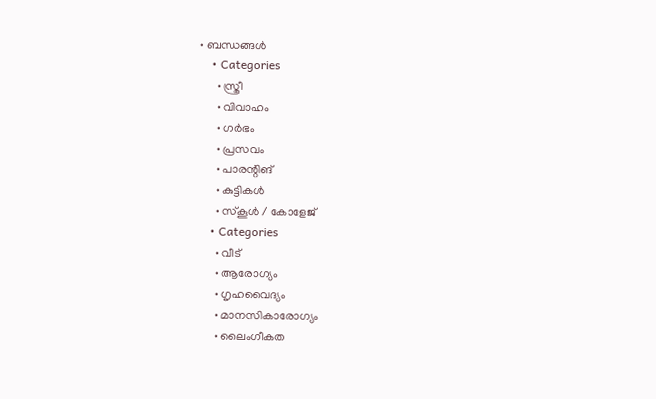• ബന്ധങ്ങൾ
    • Categories
      • സ്ത്രീ
      • വിവാഹം
      • ഗർഭം
      • പ്രസവം
      • പാരന്റിങ്
      • കുട്ടികൾ
      • സ്‌കൂൾ / കോളേജ്
    • Categories
      • വീട്
      • ആരോഗ്യം
      • ഗൃഹവൈദ്യം
      • മാനസികാരോഗ്യം
      • ലൈംഗീകത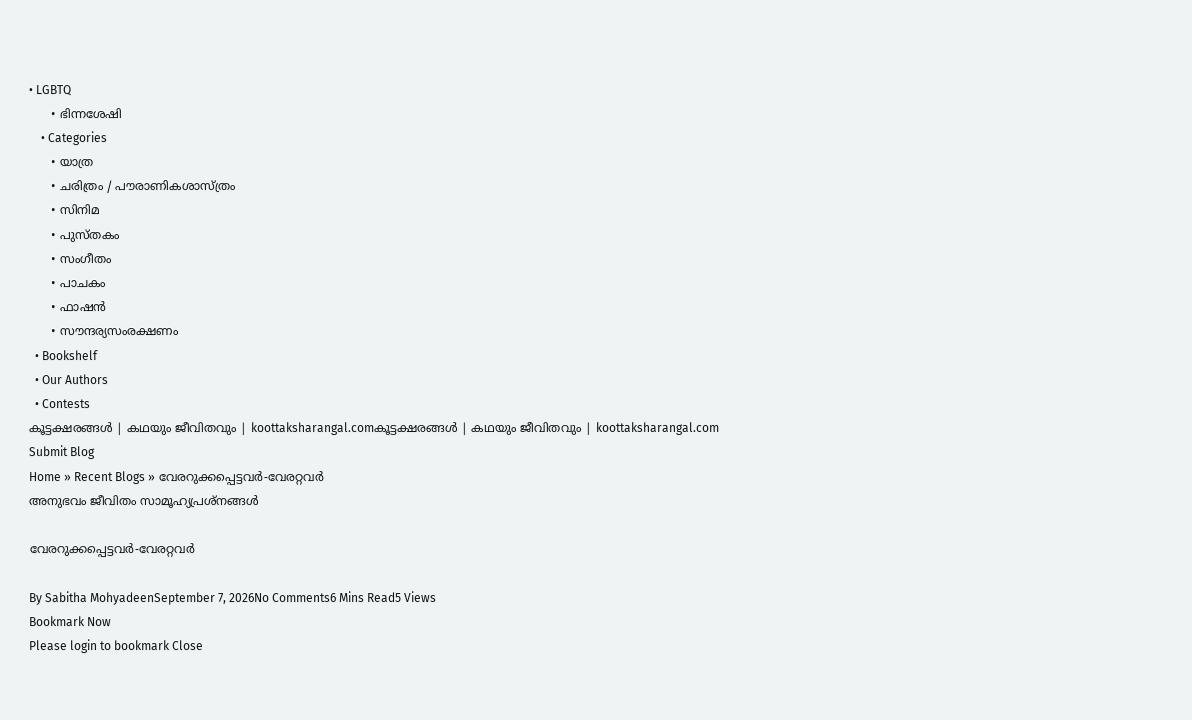• LGBTQ
      • ഭിന്നശേഷി
    • Categories
      • യാത്ര
      • ചരിത്രം / പൗരാണികശാസ്ത്രം
      • സിനിമ
      • പുസ്‌തകം
      • സംഗീതം
      • പാചകം
      • ഫാഷൻ
      • സൗന്ദര്യസംരക്ഷണം
  • Bookshelf
  • Our Authors
  • Contests
കൂട്ടക്ഷരങ്ങൾ | കഥയും ജീവിതവും | koottaksharangal.comകൂട്ടക്ഷരങ്ങൾ | കഥയും ജീവിതവും | koottaksharangal.com
Submit Blog
Home » Recent Blogs » വേരറുക്കപ്പെട്ടവർ-വേരറ്റവർ
അനുഭവം ജീവിതം സാമൂഹ്യപ്രശ്നങ്ങൾ

വേരറുക്കപ്പെട്ടവർ-വേരറ്റവർ

By Sabitha MohyadeenSeptember 7, 2026No Comments6 Mins Read5 Views
Bookmark Now
Please login to bookmark Close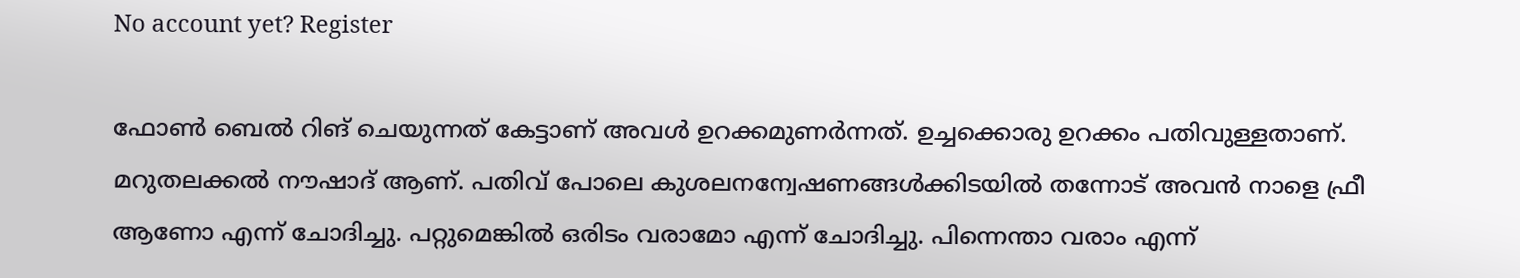No account yet? Register

ഫോൺ ബെൽ റിങ് ചെയുന്നത് കേട്ടാണ് അവൾ ഉറക്കമുണർന്നത്. ഉച്ചക്കൊരു ഉറക്കം പതിവുള്ളതാണ്. മറുതലക്കൽ നൗഷാദ് ആണ്. പതിവ് പോലെ കുശലനന്വേഷണങ്ങൾക്കിടയിൽ തന്നോട് അവൻ നാളെ ഫ്രീ ആണോ എന്ന് ചോദിച്ചു. പറ്റുമെങ്കിൽ ഒരിടം വരാമോ എന്ന് ചോദിച്ചു. പിന്നെന്താ വരാം എന്ന്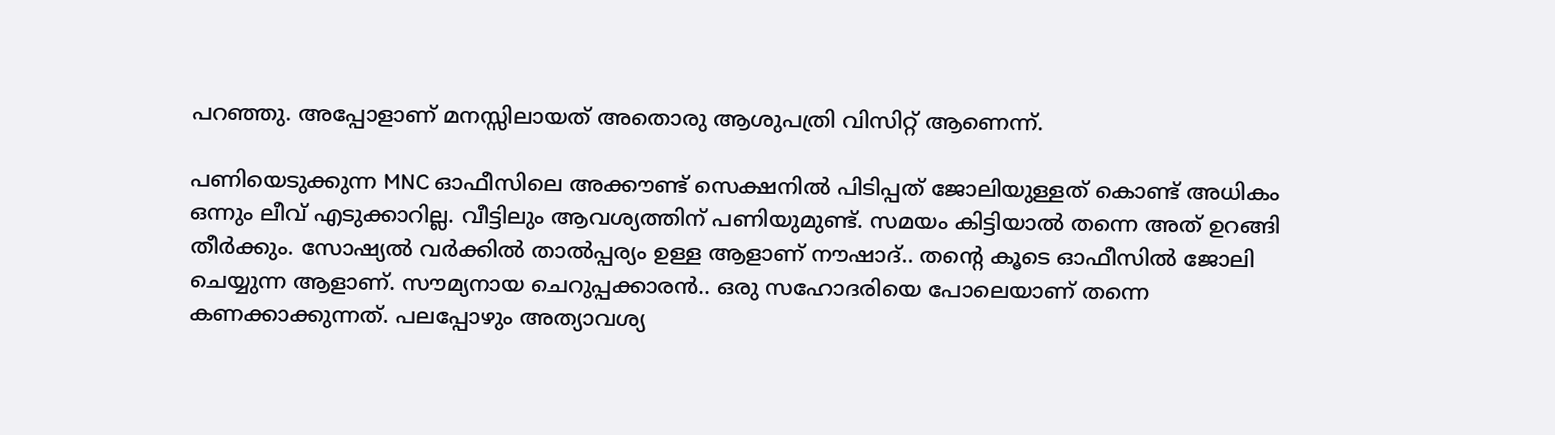പറഞ്ഞു. അപ്പോളാണ് മനസ്സിലായത് അതൊരു ആശുപത്രി വിസിറ്റ് ആണെന്ന്.

പണിയെടുക്കുന്ന MNC ഓഫീസിലെ അക്കൗണ്ട് സെക്ഷനിൽ പിടിപ്പത് ജോലിയുള്ളത് കൊണ്ട് അധികം ഒന്നും ലീവ് എടുക്കാറില്ല. വീട്ടിലും ആവശ്യത്തിന് പണിയുമുണ്ട്. സമയം കിട്ടിയാൽ തന്നെ അത് ഉറങ്ങി തീർക്കും. സോഷ്യൽ വർക്കിൽ താൽപ്പര്യം ഉള്ള ആളാണ് നൗഷാദ്.. തന്റെ കൂടെ ഓഫീസിൽ ജോലി ചെയ്യുന്ന ആളാണ്. സൗമ്യനായ ചെറുപ്പക്കാരൻ.. ഒരു സഹോദരിയെ പോലെയാണ് തന്നെ കണക്കാക്കുന്നത്. പലപ്പോഴും അത്യാവശ്യ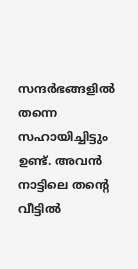സന്ദർഭങ്ങളിൽ തന്നെ സഹായിച്ചിട്ടും ഉണ്ട്. അവൻ നാട്ടിലെ തന്റെ വീട്ടിൽ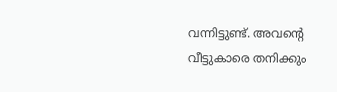വന്നിട്ടുണ്ട്. അവന്റെ വീട്ടുകാരെ തനിക്കും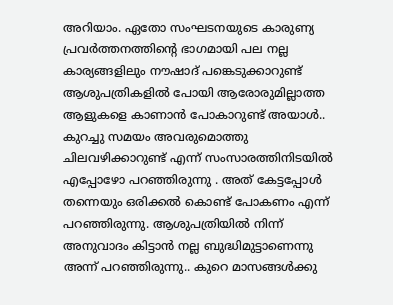അറിയാം. ഏതോ സംഘടനയുടെ കാരുണ്യ പ്രവർത്തനത്തിന്റെ ഭാഗമായി പല നല്ല കാര്യങ്ങളിലും നൗഷാദ് പങ്കെടുക്കാറുണ്ട് ആശുപത്രികളിൽ പോയി ആരോരുമില്ലാത്ത ആളുകളെ കാണാൻ പോകാറുണ്ട് അയാൾ.. കുറച്ചു സമയം അവരുമൊത്തു ചിലവഴിക്കാറുണ്ട് എന്ന് സംസാരത്തിനിടയിൽ എപ്പോഴോ പറഞ്ഞിരുന്നു . അത് കേട്ടപ്പോൾ തന്നെയും ഒരിക്കൽ കൊണ്ട് പോകണം എന്ന് പറഞ്ഞിരുന്നു. ആശുപത്രിയിൽ നിന്ന് അനുവാദം കിട്ടാൻ നല്ല ബുദ്ധിമുട്ടാണെന്നു അന്ന് പറഞ്ഞിരുന്നു.. കുറെ മാസങ്ങൾക്കു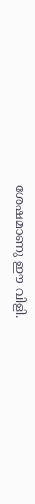ശേഷമാണു ഈ വിളി.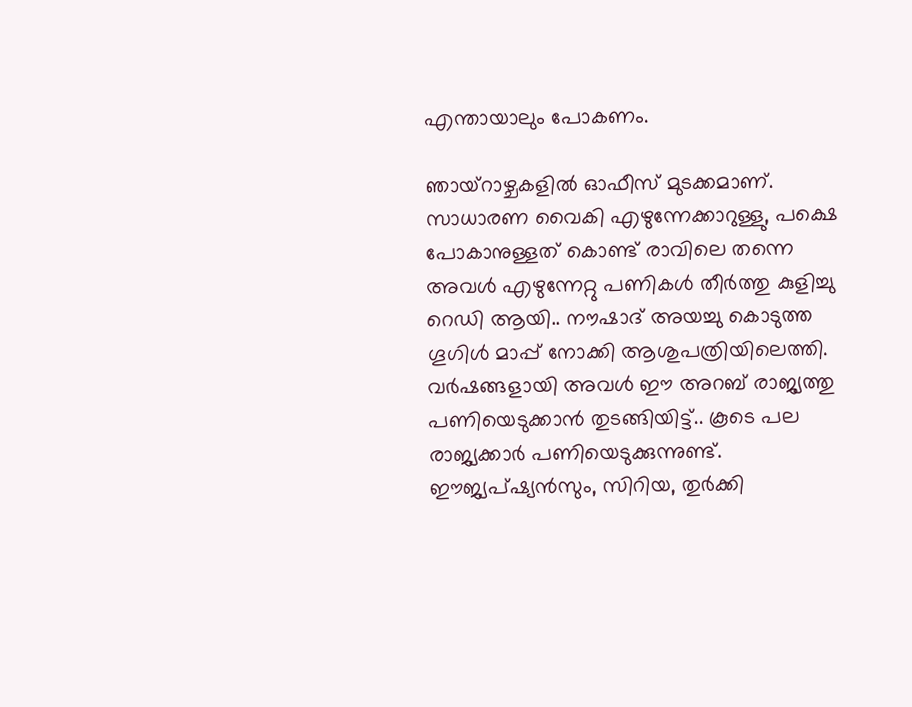എന്തായാലും പോകണം.

ഞായ്റാഴ്ചകളിൽ ഓഫീസ് മുടക്കമാണ്. സാധാരണ വൈകി എഴുന്നേക്കാറുള്ളു, പക്ഷെ പോകാനുള്ളത് കൊണ്ട് രാവിലെ തന്നെ അവൾ എഴുന്നേറ്റു പണികൾ തീർത്തു കുളിച്ചു റെഡി ആയി.. നൗഷാദ് അയച്ചു കൊടുത്ത ഗൂഗിൾ മാപ്പ് നോക്കി ആശുപത്രിയിലെത്തി. വർഷങ്ങളായി അവൾ ഈ അറബ് രാജ്യത്തു പണിയെടുക്കാൻ തുടങ്ങിയിട്ട്.. കൂടെ പല രാജ്യക്കാർ പണിയെടുക്കുന്നുണ്ട്. ഈജ്യപ്ഷ്യൻസും, സിറിയ, തുർക്കി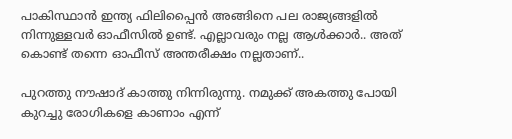പാകിസ്ഥാൻ ഇന്ത്യ ഫിലിപ്പൈൻ അങ്ങിനെ പല രാജ്യങ്ങളിൽ നിന്നുള്ളവർ ഓഫീസിൽ ഉണ്ട്. എല്ലാവരും നല്ല ആൾക്കാർ.. അത് കൊണ്ട് തന്നെ ഓഫീസ് അന്തരീക്ഷം നല്ലതാണ്..

പുറത്തു നൗഷാദ് കാത്തു നിന്നിരുന്നു. നമുക്ക് അകത്തു പോയി കുറച്ചു രോഗികളെ കാണാം എന്ന്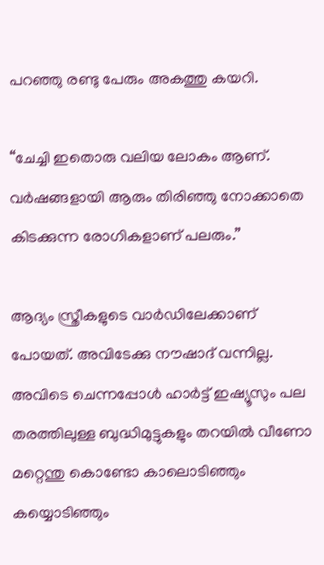പറഞ്ഞു രണ്ടു പേരും അകത്തു കയറി.

“ചേച്ചി ഇതൊരു വലിയ ലോകം ആണ്. വർഷങ്ങളായി ആരും തിരിഞ്ഞു നോക്കാതെ കിടക്കുന്ന രോഗികളാണ് പലരും.”

ആദ്യം സ്ത്രീകളുടെ വാർഡിലേക്കാണ് പോയത്. അവിടേക്കു നൗഷാദ് വന്നില്ല. അവിടെ ചെന്നപ്പോൾ ഹാർട്ട്‌ ഇഷ്യൂസും പല തരത്തിലുള്ള ബുദ്ധിമുട്ടുകളും തറയിൽ വീണോ മറ്റെന്തു കൊണ്ടോ കാലൊടിഞ്ഞും കയ്യൊടിഞ്ഞും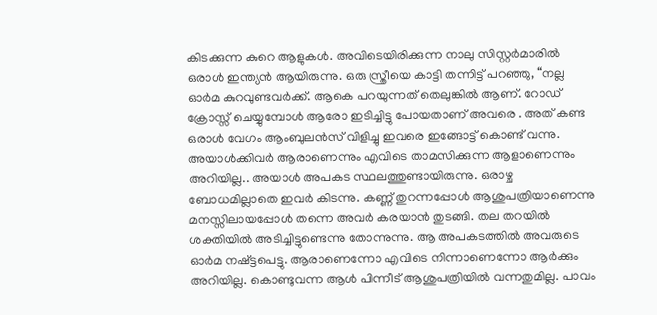കിടക്കുന്ന കുറെ ആളുകൾ. അവിടെയിരിക്കുന്ന നാലു സിസ്റ്റർമാരിൽ ഒരാൾ ഇന്ത്യൻ ആയിരുന്നു. ഒരു സ്ത്രീയെ കാട്ടി തന്നിട്ട് പറഞ്ഞു, “നല്ല ഓർമ കുറവുണ്ടവർക്ക്. ആകെ പറയുന്നത് തെലുങ്കിൽ ആണ്. റോഡ് ക്രോസ്സ് ചെയ്യുമ്പോൾ ആരോ ഇടിച്ചിട്ടു പോയതാണ് അവരെ . അത് കണ്ട ഒരാൾ വേഗം ആംബുലൻസ് വിളിച്ചു ഇവരെ ഇങ്ങോട്ട് കൊണ്ട് വന്നു. അയാൾക്കിവർ ആരാണെന്നും എവിടെ താമസിക്കുന്ന ആളാണെന്നും അറിയില്ല.. അയാൾ അപകട സ്ഥലത്തുണ്ടായിരുന്നു. ഒരാഴ്ച ബോധമില്ലാതെ ഇവർ കിടന്നു. കണ്ണ് തുറന്നപ്പോൾ ആശുപത്രിയാണെന്നു മനസ്സിലായപ്പോൾ തന്നെ അവർ കരയാൻ തുടങ്ങി. തല തറയിൽ ശക്തിയിൽ അടിച്ചിട്ടുണ്ടെന്നു തോന്നുന്നു. ആ അപകടത്തിൽ അവരുടെ ഓർമ നഷ്ട്ടപെട്ടു. ആരാണെന്നോ എവിടെ നിന്നാണെന്നോ ആർക്കും അറിയില്ല. കൊണ്ടുവന്ന ആൾ പിന്നീട് ആശുപത്രിയിൽ വന്നതുമില്ല. പാവം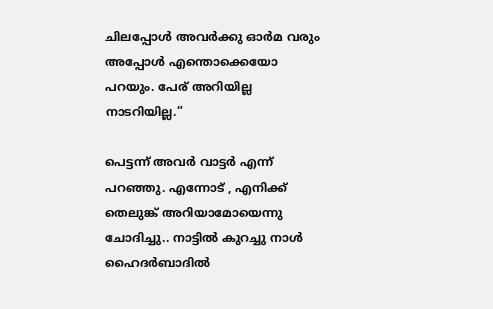ചിലപ്പോൾ അവർക്കു ഓർമ വരും അപ്പോൾ എന്തൊക്കെയോ പറയും. പേര് അറിയില്ല നാടറിയില്ല.”

പെട്ടന്ന് അവർ വാട്ടർ എന്ന് പറഞ്ഞു. എന്നോട് , എനിക്ക് തെലുങ്ക് അറിയാമോയെന്നു ചോദിച്ചു.. നാട്ടിൽ കുറച്ചു നാൾ ഹൈദർബാദിൽ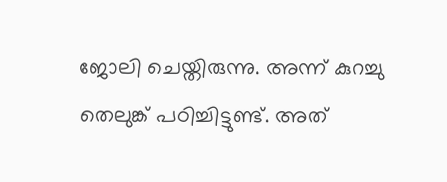ജോലി ചെയ്തിരുന്നു. അന്ന് കുറച്ചു തെലുങ്ക് പഠിച്ചിട്ടുണ്ട്. അത്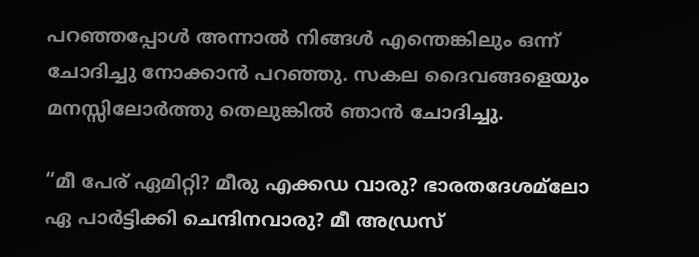പറഞ്ഞപ്പോൾ അന്നാൽ നിങ്ങൾ എന്തെങ്കിലും ഒന്ന് ചോദിച്ചു നോക്കാൻ പറഞ്ഞു. സകല ദൈവങ്ങളെയും മനസ്സിലോർത്തു തെലുങ്കിൽ ഞാൻ ചോദിച്ചു.

“മീ പേര് ഏമിറ്റി? മീരു എക്കഡ വാരു? ഭാരതദേശമ്‌ലോ ഏ പാർട്ടിക്കി ചെന്ദിനവാരു? മീ അഡ്രസ്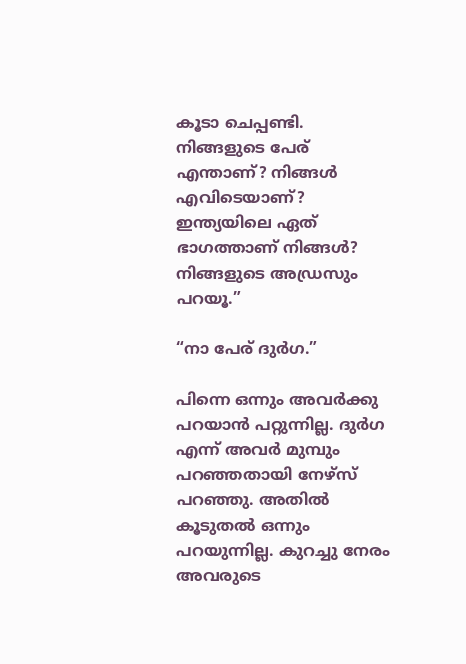കൂടാ ചെപ്പണ്ടി. നിങ്ങളുടെ പേര് എന്താണ്? നിങ്ങൾ എവിടെയാണ്? ഇന്ത്യയിലെ ഏത് ഭാഗത്താണ് നിങ്ങൾ? നിങ്ങളുടെ അഡ്രസും പറയൂ.”

“നാ പേര് ദുർഗ.”

പിന്നെ ഒന്നും അവർക്കു പറയാൻ പറ്റുന്നില്ല. ദുർഗ എന്ന് അവർ മുമ്പും പറഞ്ഞതായി നേഴ്സ് പറഞ്ഞു. അതിൽ കൂടുതൽ ഒന്നും പറയുന്നില്ല. കുറച്ചു നേരം അവരുടെ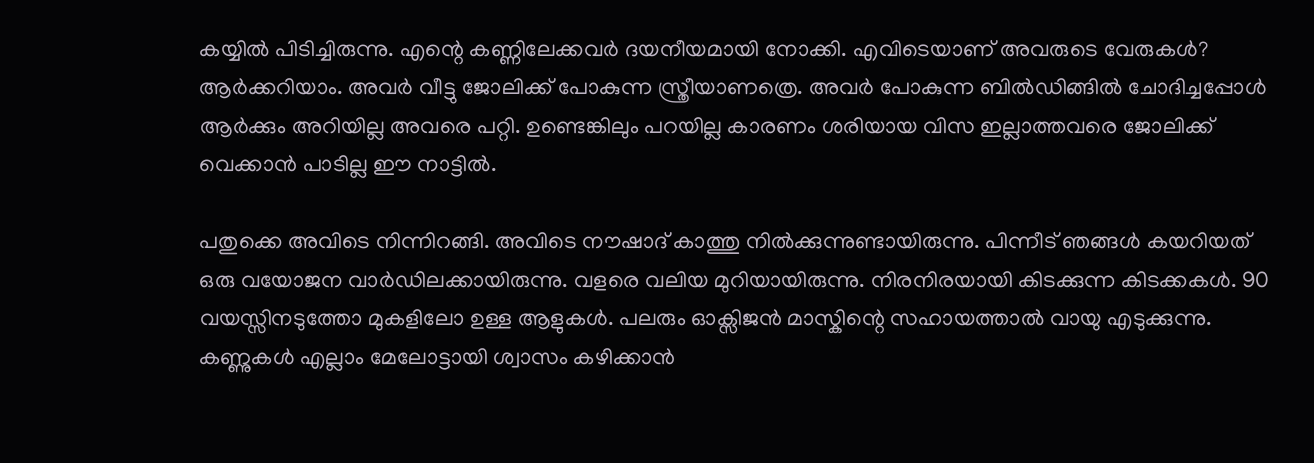കയ്യിൽ പിടിച്ചിരുന്നു. എന്റെ കണ്ണിലേക്കവർ ദയനീയമായി നോക്കി. എവിടെയാണ് അവരുടെ വേരുകൾ? ആർക്കറിയാം. അവർ വീട്ടു ജോലിക്ക് പോകുന്ന സ്ത്രീയാണത്രെ. അവർ പോകുന്ന ബിൽഡിങ്ങിൽ ചോദിച്ചപ്പോൾ ആർക്കും അറിയില്ല അവരെ പറ്റി. ഉണ്ടെങ്കിലും പറയില്ല കാരണം ശരിയായ വിസ ഇല്ലാത്തവരെ ജോലിക്ക് വെക്കാൻ പാടില്ല ഈ നാട്ടിൽ.

പതുക്കെ അവിടെ നിന്നിറങ്ങി. അവിടെ നൗഷാദ് കാത്തു നിൽക്കുന്നുണ്ടായിരുന്നു. പിന്നീട് ഞങ്ങൾ കയറിയത്‌ ഒരു വയോജന വാർഡിലക്കായിരുന്നു. വളരെ വലിയ മുറിയായിരുന്നു. നിരനിരയായി കിടക്കുന്ന കിടക്കകൾ. 90 വയസ്സിനടുത്തോ മുകളിലോ ഉള്ള ആളുകൾ. പലരും ഓക്സിജൻ മാസ്കിന്റെ സഹായത്താൽ വായു എടുക്കുന്നു. കണ്ണുകൾ എല്ലാം മേലോട്ടായി ശ്വാസം കഴിക്കാൻ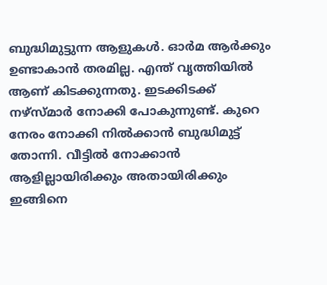ബുദ്ധിമുട്ടുന്ന ആളുകൾ. ഓർമ ആർക്കും ഉണ്ടാകാൻ തരമില്ല. എന്ത് വൃത്തിയിൽ ആണ് കിടക്കുന്നതു. ഇടക്കിടക്ക് നഴ്‌സ്മാർ നോക്കി പോകുന്നുണ്ട്. കുറെ നേരം നോക്കി നിൽക്കാൻ ബുദ്ധിമുട്ട് തോന്നി. വീട്ടിൽ നോക്കാൻ ആളില്ലായിരിക്കും അതായിരിക്കും ഇങ്ങിനെ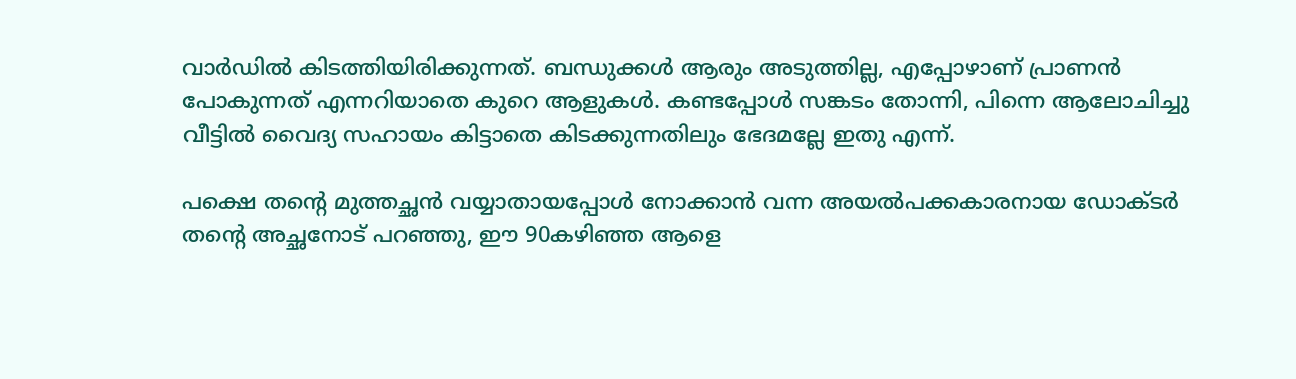വാർഡിൽ കിടത്തിയിരിക്കുന്നത്. ബന്ധുക്കൾ ആരും അടുത്തില്ല, എപ്പോഴാണ് പ്രാണൻ പോകുന്നത് എന്നറിയാതെ കുറെ ആളുകൾ. കണ്ടപ്പോൾ സങ്കടം തോന്നി, പിന്നെ ആലോചിച്ചു വീട്ടിൽ വൈദ്യ സഹായം കിട്ടാതെ കിടക്കുന്നതിലും ഭേദമല്ലേ ഇതു എന്ന്.

പക്ഷെ തന്റെ മുത്തച്ഛൻ വയ്യാതായപ്പോൾ നോക്കാൻ വന്ന അയൽപക്കകാരനായ ഡോക്ടർ തന്റെ അച്ഛനോട് പറഞ്ഞു, ഈ 90കഴിഞ്ഞ ആളെ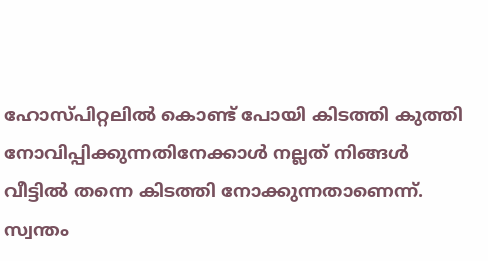ഹോസ്പിറ്റലിൽ കൊണ്ട് പോയി കിടത്തി കുത്തി നോവിപ്പിക്കുന്നതിനേക്കാൾ നല്ലത് നിങ്ങൾ വീട്ടിൽ തന്നെ കിടത്തി നോക്കുന്നതാണെന്ന്. സ്വന്തം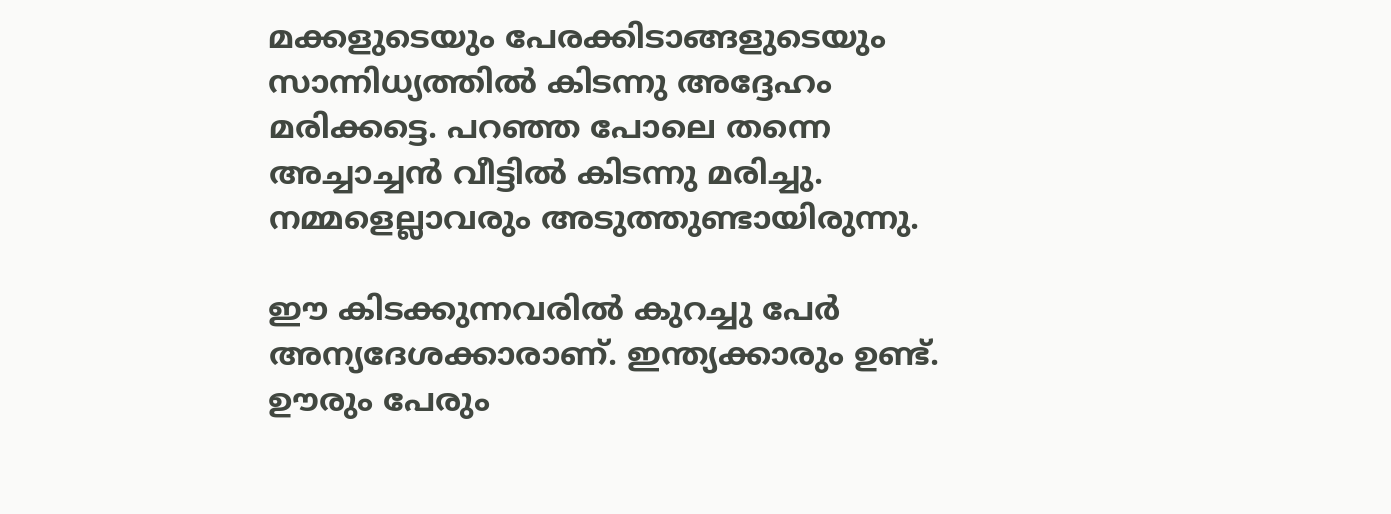മക്കളുടെയും പേരക്കിടാങ്ങളുടെയും സാന്നിധ്യത്തിൽ കിടന്നു അദ്ദേഹം മരിക്കട്ടെ. പറഞ്ഞ പോലെ തന്നെ അച്ചാച്ചൻ വീട്ടിൽ കിടന്നു മരിച്ചു. നമ്മളെല്ലാവരും അടുത്തുണ്ടായിരുന്നു.

ഈ കിടക്കുന്നവരിൽ കുറച്ചു പേർ അന്യദേശക്കാരാണ്. ഇന്ത്യക്കാരും ഉണ്ട്. ഊരും പേരും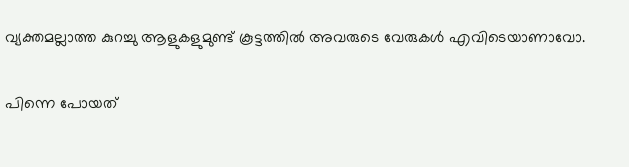വ്യക്തമല്ലാത്ത കുറച്ചു ആളുകളുമുണ്ട് കൂട്ടത്തിൽ അവരുടെ വേരുകൾ എവിടെയാണാവോ.

പിന്നെ പോയത്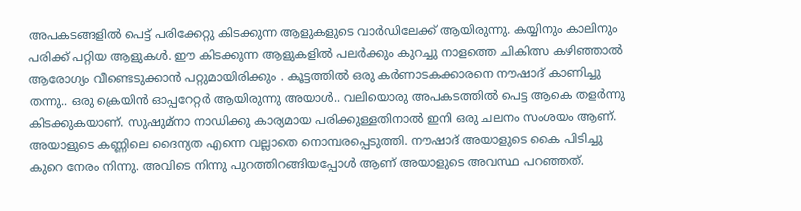അപകടങ്ങളിൽ പെട്ട് പരിക്കേറ്റു കിടക്കുന്ന ആളുകളുടെ വാർഡിലേക്ക് ആയിരുന്നു. കയ്യിനും കാലിനും പരിക്ക് പറ്റിയ ആളുകൾ. ഈ കിടക്കുന്ന ആളുകളിൽ പലർക്കും കുറച്ചു നാളത്തെ ചികിത്സ കഴിഞ്ഞാൽ ആരോഗ്യം വീണ്ടെടുക്കാൻ പറ്റുമായിരിക്കും . കൂട്ടത്തിൽ ഒരു കർണാടകക്കാരനെ നൗഷാദ് കാണിച്ചു തന്നു.. ഒരു ക്രെയിൻ ഓപ്പറേറ്റർ ആയിരുന്നു അയാൾ.. വലിയൊരു അപകടത്തിൽ പെട്ട ആകെ തളർന്നു കിടക്കുകയാണ്. സുഷുമ്നാ നാഡിക്കു കാര്യമായ പരിക്കുള്ളതിനാൽ ഇനി ഒരു ചലനം സംശയം ആണ്. അയാളുടെ കണ്ണിലെ ദൈന്യത എന്നെ വല്ലാതെ നൊമ്പരപ്പെടുത്തി. നൗഷാദ് അയാളുടെ കൈ പിടിച്ചു കുറെ നേരം നിന്നു. അവിടെ നിന്നു പുറത്തിറങ്ങിയപ്പോൾ ആണ് അയാളുടെ അവസ്ഥ പറഞ്ഞത്.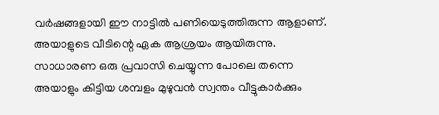വർഷങ്ങളായി ഈ നാട്ടിൽ പണിയെടുത്തിരുന്ന ആളാണ്. അയാളുടെ വീടിന്റെ ഏക ആശ്രയം ആയിരുന്നു. സാധാരണ ഒരു പ്രവാസി ചെയ്യുന്ന പോലെ തന്നെ അയാളും കിട്ടിയ ശമ്പളം മുഴുവൻ സ്വന്തം വീട്ടുകാർക്കും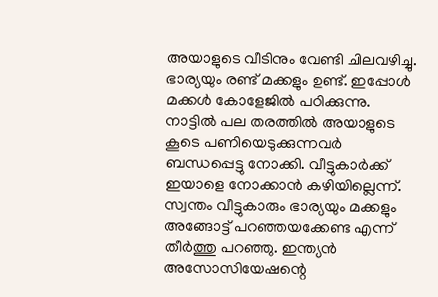അയാളുടെ വീടിനും വേണ്ടി ചിലവഴിച്ചു. ഭാര്യയും രണ്ട് മക്കളും ഉണ്ട്. ഇപ്പോൾ മക്കൾ കോളേജിൽ പഠിക്കുന്നു. നാട്ടിൽ പല തരത്തിൽ അയാളുടെ കൂടെ പണിയെടുക്കുന്നവർ ബന്ധപ്പെട്ടു നോക്കി. വീട്ടുകാർക്ക് ഇയാളെ നോക്കാൻ കഴിയില്ലെന്ന്. സ്വന്തം വീട്ടുകാരും ഭാര്യയും മക്കളും അങ്ങോട്ട്‌ പറഞ്ഞയക്കേണ്ട എന്ന് തീർത്തു പറഞ്ഞു. ഇന്ത്യൻ അസോസിയേഷന്റെ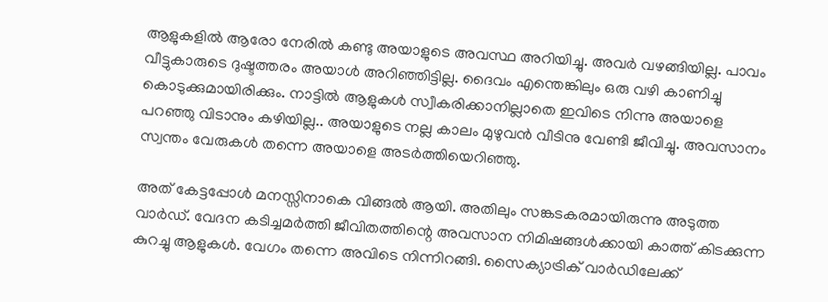ആളുകളിൽ ആരോ നേരിൽ കണ്ടു അയാളുടെ അവസ്ഥ അറിയിച്ചു. അവർ വഴങ്ങിയില്ല. പാവം വീട്ടുകാരുടെ ദുഷ്ടത്തരം അയാൾ അറിഞ്ഞിട്ടില്ല. ദൈവം എന്തെങ്കിലും ഒരു വഴി കാണിച്ചു കൊടുക്കുമായിരിക്കും. നാട്ടിൽ ആളുകൾ സ്വീകരിക്കാനില്ലാതെ ഇവിടെ നിന്നു അയാളെ പറഞ്ഞു വിടാനും കഴിയില്ല.. അയാളുടെ നല്ല കാലം മുഴുവൻ വീടിനു വേണ്ടി ജീവിച്ചു. അവസാനം സ്വന്തം വേരുകൾ തന്നെ അയാളെ അടർത്തിയെറിഞ്ഞു.

അത് കേട്ടപ്പോൾ മനസ്സിനാകെ വിങ്ങൽ ആയി. അതിലും സങ്കടകരമായിരുന്നു അടുത്ത വാർഡ്. വേദന കടിച്ചമർത്തി ജീവിതത്തിന്റെ അവസാന നിമിഷങ്ങൾക്കായി കാത്ത് കിടക്കുന്ന കുറച്ചു ആളുകൾ. വേഗം തന്നെ അവിടെ നിന്നിറങ്ങി. സൈക്യാട്രിക് വാർഡിലേക്ക്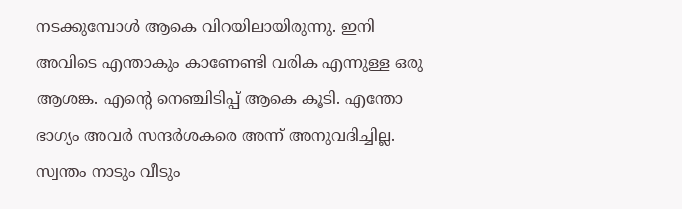നടക്കുമ്പോൾ ആകെ വിറയിലായിരുന്നു. ഇനി അവിടെ എന്താകും കാണേണ്ടി വരിക എന്നുള്ള ഒരു ആശങ്ക. എന്റെ നെഞ്ചിടിപ്പ് ആകെ കൂടി. എന്തോ ഭാഗ്യം അവർ സന്ദർശകരെ അന്ന് അനുവദിച്ചില്ല.
സ്വന്തം നാടും വീടും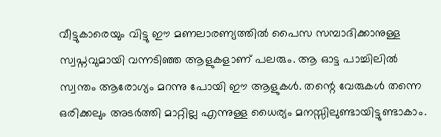വീട്ടുകാരെയും വിട്ടു ഈ മണലാരണ്യത്തിൽ പൈസ സമ്പാദിക്കാനുള്ള സ്വപ്നവുമായി വന്നടിഞ്ഞ ആളുകളാണ് പലരും. ആ ഓട്ട പാച്ചിലിൽ സ്വന്തം ആരോഗ്യം മറന്നു പോയി ഈ ആളുകൾ. തന്റെ വേരുകൾ തന്നെ ഒരിക്കലും അടർത്തി മാറ്റില്ല എന്നുള്ള ധൈര്യം മനസ്സിലുണ്ടായിട്ടുണ്ടാകാം.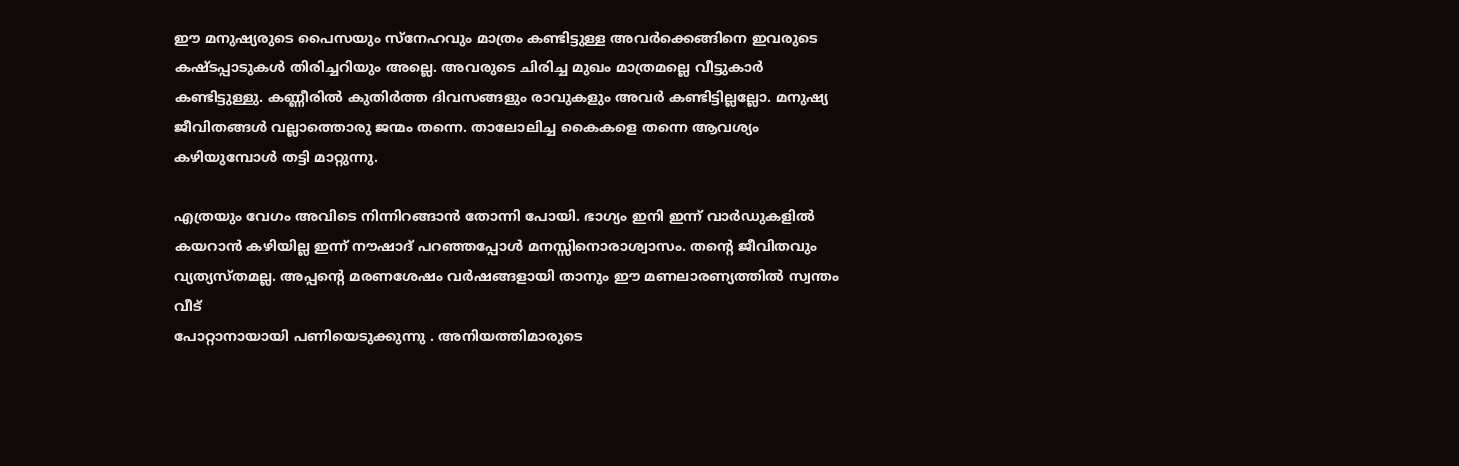ഈ മനുഷ്യരുടെ പൈസയും സ്നേഹവും മാത്രം കണ്ടിട്ടുള്ള അവർക്കെങ്ങിനെ ഇവരുടെ കഷ്ടപ്പാടുകൾ തിരിച്ചറിയും അല്ലെ. അവരുടെ ചിരിച്ച മുഖം മാത്രമല്ലെ വീട്ടുകാർ കണ്ടിട്ടുള്ളു. കണ്ണീരിൽ കുതിർത്ത ദിവസങ്ങളും രാവുകളും അവർ കണ്ടിട്ടില്ലല്ലോ. മനുഷ്യ ജീവിതങ്ങൾ വല്ലാത്തൊരു ജന്മം തന്നെ. താലോലിച്ച കൈകളെ തന്നെ ആവശ്യം കഴിയുമ്പോൾ തട്ടി മാറ്റുന്നു.

എത്രയും വേഗം അവിടെ നിന്നിറങ്ങാൻ തോന്നി പോയി. ഭാഗ്യം ഇനി ഇന്ന് വാർഡുകളിൽ കയറാൻ കഴിയില്ല ഇന്ന് നൗഷാദ് പറഞ്ഞപ്പോൾ മനസ്സിനൊരാശ്വാസം. തന്റെ ജീവിതവും വ്യത്യസ്തമല്ല. അപ്പന്റെ മരണശേഷം വർഷങ്ങളായി താനും ഈ മണലാരണ്യത്തിൽ സ്വന്തം വീട്
പോറ്റാനായായി പണിയെടുക്കുന്നു . അനിയത്തിമാരുടെ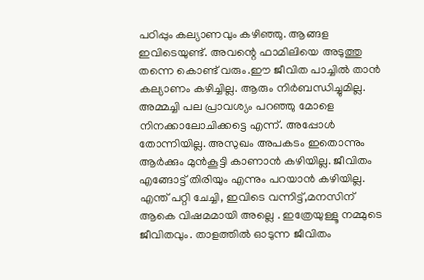പഠിപ്പും കല്യാണവും കഴിഞ്ഞു. ആങ്ങള ഇവിടെയുണ്ട്. അവന്റെ ഫാമിലിയെ അടുത്തു തന്നെ കൊണ്ട് വരും.ഈ ജീവിത പാച്ചിൽ താൻ കല്യാണം കഴിച്ചില്ല. ആരും നിർബന്ധിച്ചുമില്ല. അമ്മച്ചി പല പ്രാവശ്യം പറഞ്ഞു മോളെ നിനക്കാലോചിക്കട്ടെ എന്ന്. അപ്പോൾ തോന്നിയില്ല. അസുഖം അപകടം ഇതൊന്നും ആർക്കും മുൻകൂട്ടി കാണാൻ കഴിയില്ല. ജീവിതം എങ്ങോട്ട് തിരിയും എന്നും പറയാൻ കഴിയില്ല. എന്ത് പറ്റി ചേച്ചി, ഇവിടെ വന്നിട്ട്,മനസിന്‌ ആകെ വിഷമമായി അല്ലെ . ഇത്രേയുള്ളൂ നമ്മുടെ ജീവിതവും. താളത്തിൽ ഓടുന്ന ജീവിതം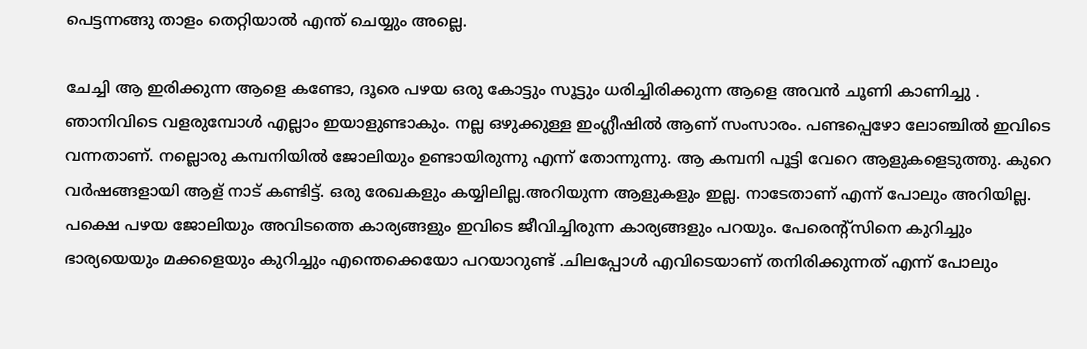പെട്ടന്നങ്ങു താളം തെറ്റിയാൽ എന്ത് ചെയ്യും അല്ലെ.

ചേച്ചി ആ ഇരിക്കുന്ന ആളെ കണ്ടോ, ദൂരെ പഴയ ഒരു കോട്ടും സൂട്ടും ധരിച്ചിരിക്കുന്ന ആളെ അവൻ ചൂണി കാണിച്ചു . ഞാനിവിടെ വളരുമ്പോൾ എല്ലാം ഇയാളുണ്ടാകും. നല്ല ഒഴുക്കുള്ള ഇംഗ്ലീഷിൽ ആണ് സംസാരം. പണ്ടപ്പെഴോ ലോഞ്ചിൽ ഇവിടെ വന്നതാണ്. നല്ലൊരു കമ്പനിയിൽ ജോലിയും ഉണ്ടായിരുന്നു എന്ന് തോന്നുന്നു. ആ കമ്പനി പൂട്ടി വേറെ ആളുകളെടുത്തു. കുറെ വർഷങ്ങളായി ആള് നാട് കണ്ടിട്ട്. ഒരു രേഖകളും കയ്യിലില്ല.അറിയുന്ന ആളുകളും ഇല്ല. നാടേതാണ് എന്ന് പോലും അറിയില്ല. പക്ഷെ പഴയ ജോലിയും അവിടത്തെ കാര്യങ്ങളും ഇവിടെ ജീവിച്ചിരുന്ന കാര്യങ്ങളും പറയും. പേരെന്റ്സിനെ കുറിച്ചും ഭാര്യയെയും മക്കളെയും കുറിച്ചും എന്തെക്കെയോ പറയാറുണ്ട് .ചിലപ്പോൾ എവിടെയാണ് തനിരിക്കുന്നത് എന്ന് പോലും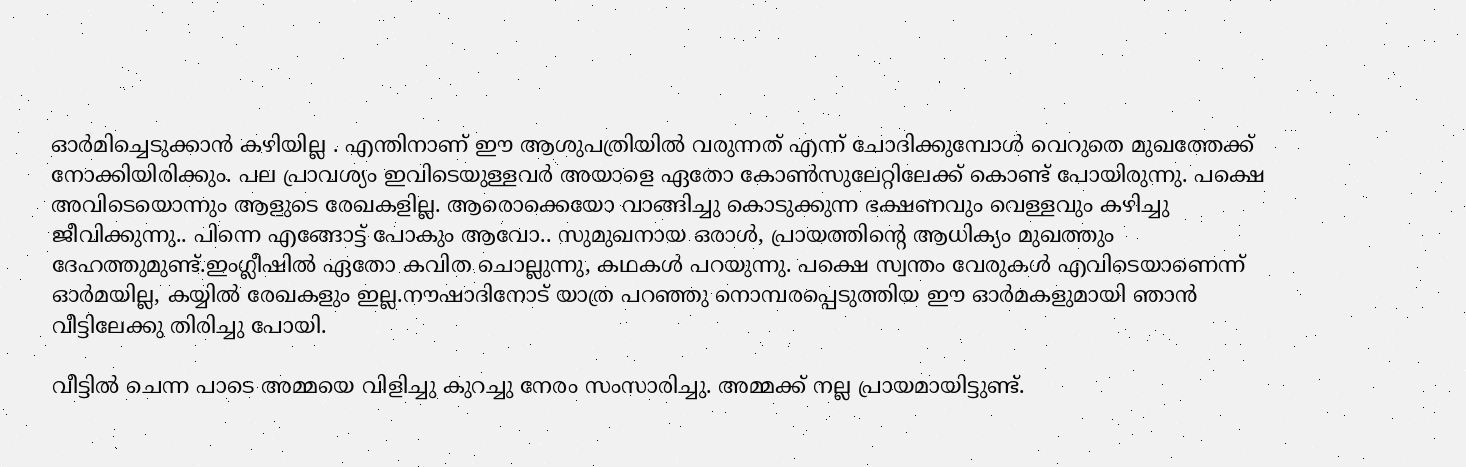ഓർമിച്ചെടുക്കാൻ കഴിയില്ല . എന്തിനാണ് ഈ ആശുപത്രിയിൽ വരുന്നത് എന്ന് ചോദിക്കുമ്പോൾ വെറുതെ മുഖത്തേക്ക് നോക്കിയിരിക്കും. പല പ്രാവശ്യം ഇവിടെയുള്ളവർ അയാളെ ഏതോ കോൺസുലേറ്റിലേക്ക് കൊണ്ട് പോയിരുന്നു. പക്ഷെ അവിടെയൊന്നും ആളുടെ രേഖകളില്ല. ആരൊക്കെയോ വാങ്ങിച്ചു കൊടുക്കുന്ന ഭക്ഷണവും വെള്ളവും കഴിച്ചു ജീവിക്കുന്നു.. പിന്നെ എങ്ങോട്ട് പോകും ആവോ.. സുമുഖനായ ഒരാൾ, പ്രായത്തിന്റെ ആധിക്യം മുഖത്തും ദേഹത്തുമുണ്ട്.ഇംഗ്ലീഷിൽ ഏതോ കവിത ചൊല്ലുന്നു, കഥകൾ പറയുന്നു. പക്ഷെ സ്വന്തം വേരുകൾ എവിടെയാണെന്ന് ഓർമയില്ല, കയ്യിൽ രേഖകളും ഇല്ല.നൗഷാദിനോട് യാത്ര പറഞ്ഞു നൊമ്പരപ്പെടുത്തിയ ഈ ഓർമകളുമായി ഞാൻ വീട്ടിലേക്കു തിരിച്ചു പോയി.

വീട്ടിൽ ചെന്ന പാടെ അമ്മയെ വിളിച്ചു കുറച്ചു നേരം സംസാരിച്ചു. അമ്മക്ക് നല്ല പ്രായമായിട്ടുണ്ട്.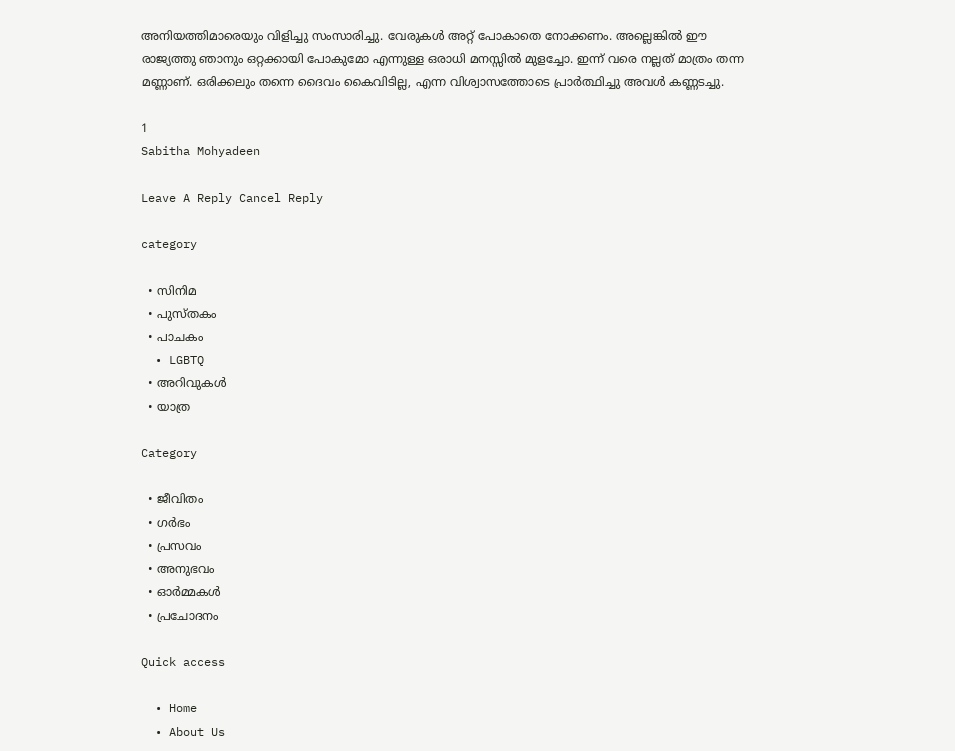അനിയത്തിമാരെയും വിളിച്ചു സംസാരിച്ചു. വേരുകൾ അറ്റ് പോകാതെ നോക്കണം. അല്ലെങ്കിൽ ഈ രാജ്യത്തു ഞാനും ഒറ്റക്കായി പോകുമോ എന്നുള്ള ഒരാധി മനസ്സിൽ മുളച്ചോ. ഇന്ന് വരെ നല്ലത്‌ മാത്രം തന്ന മണ്ണാണ്. ഒരിക്കലും തന്നെ ദൈവം കൈവിടില്ല, എന്ന വിശ്വാസത്തോടെ പ്രാർത്ഥിച്ചു അവൾ കണ്ണടച്ചു.

1
Sabitha Mohyadeen

Leave A Reply Cancel Reply

category

  • സിനിമ
  • പുസ്‌തകം
  • പാചകം
  • LGBTQ
  • അറിവുകൾ
  • യാത്ര

Category

  • ജീവിതം
  • ഗർഭം
  • പ്രസവം
  • അനുഭവം
  • ഓർമ്മകൾ
  • പ്രചോദനം

Quick access

  • Home
  • About Us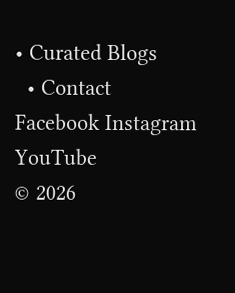• Curated Blogs
  • Contact
Facebook Instagram YouTube
© 2026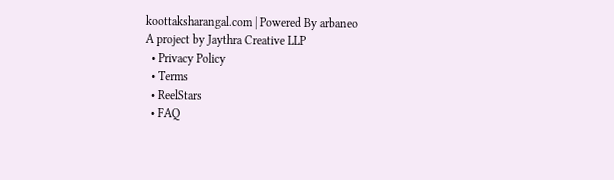koottaksharangal.com | Powered By arbaneo
A project by Jaythra Creative LLP
  • Privacy Policy
  • Terms
  • ReelStars
  • FAQ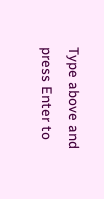Type above and press Enter to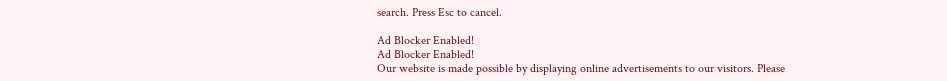search. Press Esc to cancel.

Ad Blocker Enabled!
Ad Blocker Enabled!
Our website is made possible by displaying online advertisements to our visitors. Please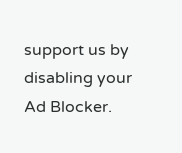support us by disabling your Ad Blocker.